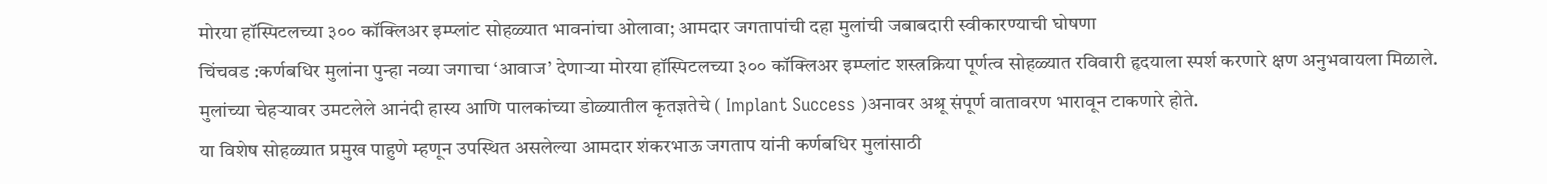मोरया हॉस्पिटलच्या ३०० कॉक्लिअर इम्प्लांट सोहळ्यात भावनांचा ओलावा; आमदार जगतापांची दहा मुलांची जबाबदारी स्वीकारण्याची घोषणा
चिंचवड :कर्णबधिर मुलांना पुन्हा नव्या जगाचा ‘आवाज’ देणाऱ्या मोरया हॉस्पिटलच्या ३०० कॉक्लिअर इम्प्लांट शस्त्रक्रिया पूर्णत्व सोहळ्यात रविवारी हृदयाला स्पर्श करणारे क्षण अनुभवायला मिळाले. मुलांच्या चेहऱ्यावर उमटलेले आनंदी हास्य आणि पालकांच्या डोळ्यातील कृतज्ञतेचे ( Implant Success )अनावर अश्रू संपूर्ण वातावरण भारावून टाकणारे होते.
या विशेष सोहळ्यात प्रमुख पाहुणे म्हणून उपस्थित असलेल्या आमदार शंकरभाऊ जगताप यांनी कर्णबधिर मुलांसाठी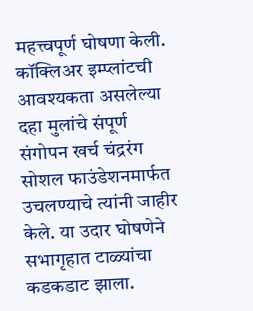महत्त्वपूर्ण घोषणा केली. कॉक्लिअर इम्प्लांटची आवश्यकता असलेल्या दहा मुलांचे संपूर्ण संगोपन खर्च चंद्ररंग सोशल फाउंडेशनमार्फत उचलण्याचे त्यांनी जाहीर केले. या उदार घोषणेने सभागृहात टाळ्यांचा कडकडाट झाला.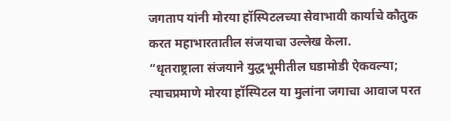जगताप यांनी मोरया हॉस्पिटलच्या सेवाभावी कार्याचे कौतुक करत महाभारतातील संजयाचा उल्लेख केला.
“धृतराष्ट्राला संजयाने युद्धभूमीतील घडामोडी ऐकवल्या; त्याचप्रमाणे मोरया हॉस्पिटल या मुलांना जगाचा आवाज परत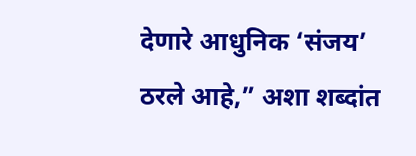देणारे आधुनिक ‘संजय’ ठरले आहे,” अशा शब्दांत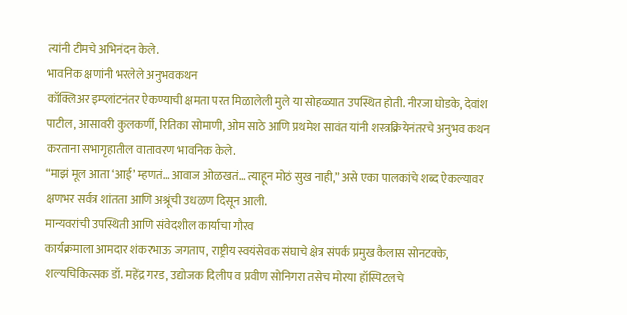त्यांनी टीमचे अभिनंदन केले.
भावनिक क्षणांनी भरलेले अनुभवकथन
कॉक्लिअर इम्प्लांटनंतर ऐकण्याची क्षमता परत मिळालेली मुले या सोहळ्यात उपस्थित होती. नीरजा घोडके, देवांश पाटील, आसावरी कुलकर्णी, रितिका सोमाणी, ओम साठे आणि प्रथमेश सावंत यांनी शस्त्रक्रियेनंतरचे अनुभव कथन करताना सभागृहातील वातावरण भावनिक केले.
“माझं मूल आता ‘आई’ म्हणतं… आवाज ओळखतं… त्याहून मोठं सुख नाही,” असे एका पालकांचे शब्द ऐकल्यावर क्षणभर सर्वत्र शांतता आणि अश्रूंची उधळण दिसून आली.
मान्यवरांची उपस्थिती आणि संवेदशील कार्याचा गौरव
कार्यक्रमाला आमदार शंकरभाऊ जगताप, राष्ट्रीय स्वयंसेवक संघाचे क्षेत्र संपर्क प्रमुख कैलास सोनटक्के, शल्यचिकित्सक डॉ. महेंद्र गरड, उद्योजक दिलीप व प्रवीण सोनिगरा तसेच मोरया हॉस्पिटलचे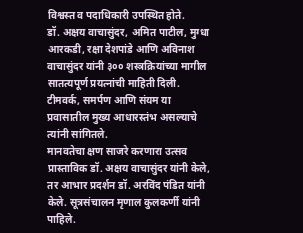विश्वस्त व पदाधिकारी उपस्थित होते.
डॉ. अक्षय वाचासुंदर, अमित पाटील, मुग्धा आरकडी, रक्षा देशपांडे आणि अविनाश वाचासुंदर यांनी ३०० शस्त्रक्रियांच्या मागील सातत्यपूर्ण प्रयत्नांची माहिती दिली. टीमवर्क, समर्पण आणि संयम या प्रवासातील मुख्य आधारस्तंभ असल्याचे त्यांनी सांगितले.
मानवतेचा क्षण साजरे करणारा उत्सव
प्रास्ताविक डॉ. अक्षय वाचासुंदर यांनी केले, तर आभार प्रदर्शन डॉ. अरविंद पंडित यांनी केले. सूत्रसंचालन मृणाल कुलकर्णी यांनी पाहिले.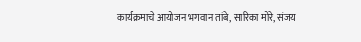कार्यक्रमाचे आयोजन भगवान तांबे, सारिका मोरे, संजय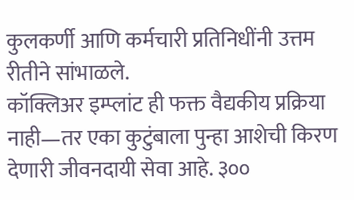कुलकर्णी आणि कर्मचारी प्रतिनिधींनी उत्तम रीतीने सांभाळले.
कॉक्लिअर इम्प्लांट ही फक्त वैद्यकीय प्रक्रिया नाही—तर एका कुटुंबाला पुन्हा आशेची किरण देणारी जीवनदायी सेवा आहे. ३००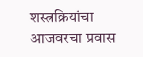शस्त्रक्रियांचा आजवरचा प्रवास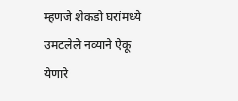म्हणजे शेकडो घरांमध्ये उमटलेले नव्याने ऐकू येणारे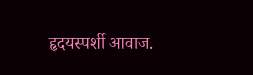हृदयस्पर्शी आवाज.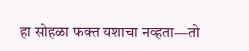हा सोहळा फक्त यशाचा नव्हता—तो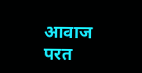आवाज परत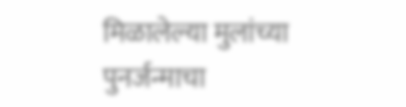मिळालेल्या मुलांच्या पुनर्जन्माचा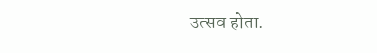उत्सव होता.